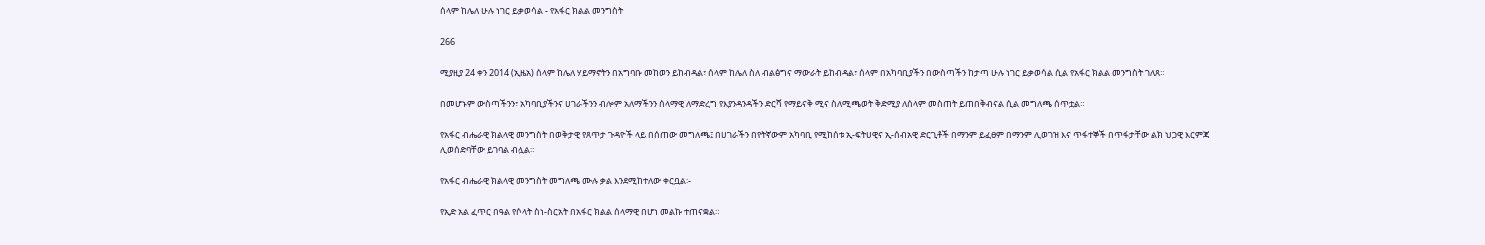ሰላም ከሌለ ሁሉ ነገር ይቃወሳል - የአፋር ክልል መንግስት

266

ሚያዚያ 24 ቀን 2014 (ኢዜአ) ሰላም ከሌለ ሃይማኖትን በአግባቡ መከወን ይከብዳል፣ ሰላም ከሌለ ስለ ብልፅግና ማውራት ይከብዳል፣ ሰላም በአካባቢያችን በውስጣችን ከታጣ ሁሉ ነገር ይቃወሳል ሲል የአፋር ክልል መንግስት ገለጸ።

በመሆኑም ውስጣችንን፣ አካባቢያችንና ሀገራችንን ብሎም አለማችንን ሰላማዊ ለማድረግ የእያንዳንዳችን ድርሻ የማይናቅ ሚና ስለሚጫወት ቅድሚያ ለሰላም መስጠት ይጠበቅብናል ሲል መግለጫ ሰጥቷል።

የአፋር ብሔራዊ ክልላዊ መንግስት በወቅታዊ የጸጥታ ጉዳዮች ላይ በሰጠው መግለጫ፤ በሀገራችን በየትኛውም አካባቢ የሚከሰቱ ኢ-ፍትሀዊና ኢ-ሰብአዊ ድርጊቶች በማንም ይፈፀም በማንም ሊወገዝ እና ጥፋተኞች በጥፋታቸው ልክ ህጋዊ እርምጃ ሊወሰድባቸው ይገባል ብሏል።

የአፋር ብሔራዊ ክልላዊ መንግስት መግለጫ ሙሉ ቃል እንደሚከተለው ቀርቧል፡-

የኢድ አል ፈጥር በዓል የሶላት ስነ-ስርአት በአፋር ክልል ሰላማዊ በሆነ መልኩ ተጠናቋል።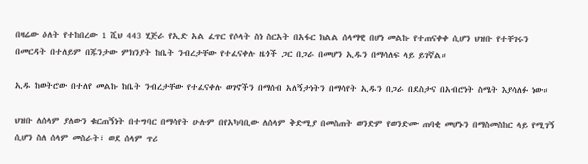በዛሬው ዕለት የተከበረው 1 ሺህ 443 ሂጅራ የኢድ አል ፈጥር የሶላት ስነ ስርአት በአፋር ክልል ሰላማዊ በሆነ መልኩ የተጠናቀቀ ሲሆን ህዝቡ የተቸገሩን በመርዳት በተለይም በጁንታው ምክንያት ከቤት ንብረታቸው የተፈናቀሉ ዜጎች ጋር በጋራ በመሆን ኢዱን በማሳለፍ ላይ ይገኛል።

ኢዱ ከወትሮው በተለየ መልኩ ከቤት ንብረታቸው የተፈናቀሉ ወገኖችን በማሰብ አለኝታነትን በማሳየት ኢዱን በጋራ በደስታና በአብሮነት ስሜት እያሳለፉ ነው።

ህዝቡ ለሰላም ያለውን ቁርጠኝነት በተግባር በማሳየት ሁሉም በየአካባቢው ለሰላም ቅድሚያ በመስጠት ወንድም የወንድሙ ጠባቂ መሆኑን በማስመስከር ላይ የሚገኝ ሲሆን ስለ ሰላም መስራት፣ ወደ ሰላም ጥሪ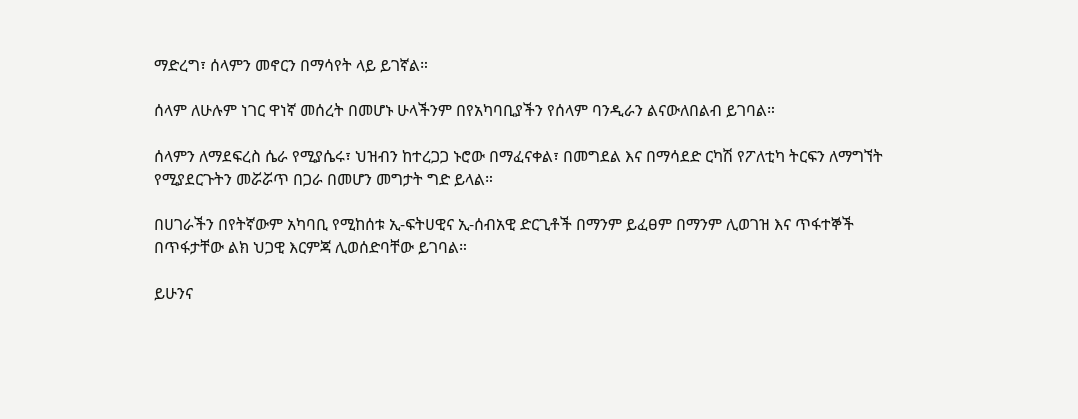ማድረግ፣ ሰላምን መኖርን በማሳየት ላይ ይገኛል።

ሰላም ለሁሉም ነገር ዋነኛ መሰረት በመሆኑ ሁላችንም በየአካባቢያችን የሰላም ባንዲራን ልናውለበልብ ይገባል።

ሰላምን ለማደፍረስ ሴራ የሚያሴሩ፣ ህዝብን ከተረጋጋ ኑሮው በማፈናቀል፣ በመግደል እና በማሳደድ ርካሽ የፖለቲካ ትርፍን ለማግኘት የሚያደርጉትን መሯሯጥ በጋራ በመሆን መግታት ግድ ይላል።

በሀገራችን በየትኛውም አካባቢ የሚከሰቱ ኢ-ፍትሀዊና ኢ-ሰብአዊ ድርጊቶች በማንም ይፈፀም በማንም ሊወገዝ እና ጥፋተኞች በጥፋታቸው ልክ ህጋዊ እርምጃ ሊወሰድባቸው ይገባል።

ይሁንና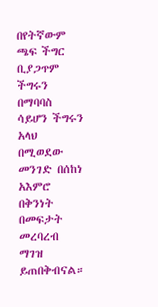በየትኛውም ጫፍ ችግር ቢያጋጥም ችግሩን በማባባስ ሳይሆን ችግሩን አላህ በሚወደው መንገድ በሰከነ አእምሮ በቅንነት በመፍታት መረባረብ ማገዝ ይጠበቅብናል።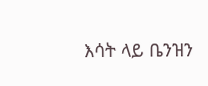እሳት ላይ ቤንዝን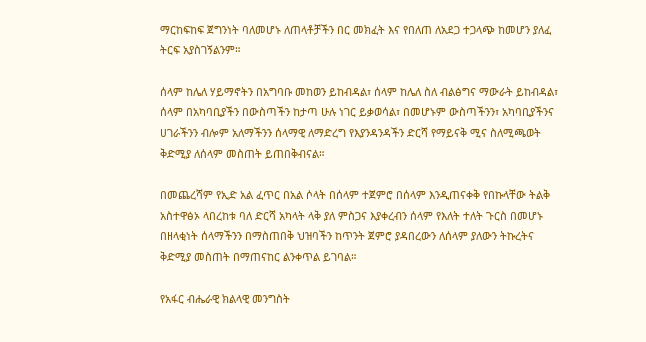ማርከፍከፍ ጀግንነት ባለመሆኑ ለጠላቶቻችን በር መክፈት እና የበለጠ ለአደጋ ተጋላጭ ከመሆን ያለፈ ትርፍ አያስገኝልንም።

ሰላም ከሌለ ሃይማኖትን በአግባቡ መከወን ይከብዳል፣ ሰላም ከሌለ ስለ ብልፅግና ማውራት ይከብዳል፣ ሰላም በአካባቢያችን በውስጣችን ከታጣ ሁሉ ነገር ይቃወሳል፣ በመሆኑም ውስጣችንን፣ አካባቢያችንና ሀገራችንን ብሎም አለማችንን ሰላማዊ ለማድረግ የእያንዳንዳችን ድርሻ የማይናቅ ሚና ስለሚጫወት ቅድሚያ ለሰላም መስጠት ይጠበቅብናል።

በመጨረሻም የኢድ አል ፈጥር በአል ሶላት በሰላም ተጀምሮ በሰላም እንዲጠናቀቅ የበኩላቸው ትልቅ አስተዋፅኦ ላበረከቱ ባለ ድርሻ አካላት ላቅ ያለ ምስጋና እያቀረብን ሰላም የእለት ተለት ጉርስ በመሆኑ በዘላቂነት ሰላማችንን በማስጠበቅ ህዝባችን ከጥንት ጀምሮ ያዳበረውን ለሰላም ያለውን ትኩረትና ቅድሚያ መስጠት በማጠናከር ልንቀጥል ይገባል።

የአፋር ብሔራዊ ክልላዊ መንግስት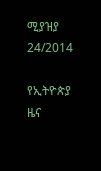ሚያዝያ 24/2014

የኢትዮጵያ ዜና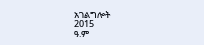አገልግሎት
2015
ዓ.ም